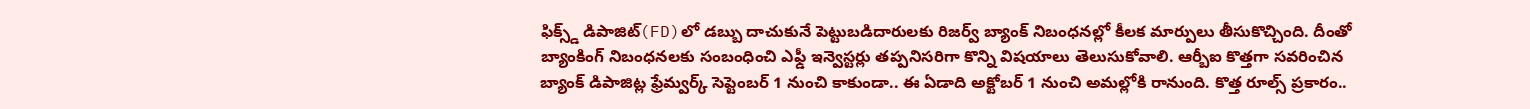ఫిక్స్డ్ డిపాజిట్(FD)లో డబ్బు దాచుకునే పెట్టుబడిదారులకు రిజర్వ్ బ్యాంక్ నిబంధనల్లో కీలక మార్పులు తీసుకొచ్చింది. దీంతో బ్యాంకింగ్ నిబంధనలకు సంబంధించి ఎఫ్డీ ఇన్వెస్టర్లు తప్పనిసరిగా కొన్ని విషయాలు తెలుసుకోవాలి. ఆర్బీఐ కొత్తగా సవరించిన బ్యాంక్ డిపాజిట్ల ఫ్రేమ్వర్క్ సెప్టెంబర్ 1 నుంచి కాకుండా.. ఈ ఏడాది అక్టోబర్ 1 నుంచి అమల్లోకి రానుంది. కొత్త రూల్స్ ప్రకారం..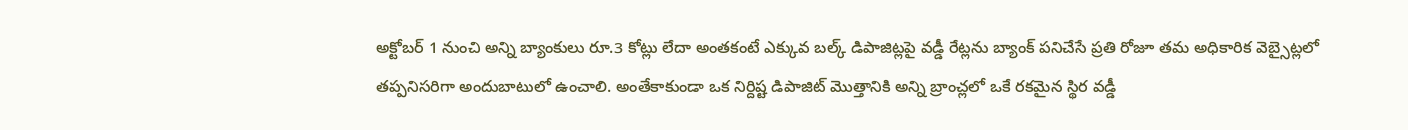అక్టోబర్ 1 నుంచి అన్ని బ్యాంకులు రూ.3 కోట్లు లేదా అంతకంటే ఎక్కువ బల్క్ డిపాజిట్లపై వడ్డీ రేట్లను బ్యాంక్ పనిచేసే ప్రతి రోజూ తమ అధికారిక వెబ్సైట్లలో తప్పనిసరిగా అందుబాటులో ఉంచాలి. అంతేకాకుండా ఒక నిర్దిష్ట డిపాజిట్ మొత్తానికి అన్ని బ్రాంచ్లలో ఒకే రకమైన స్థిర వడ్డీ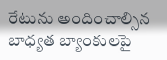రేటును అందించాల్సిన బాధ్యత బ్యాంకులపై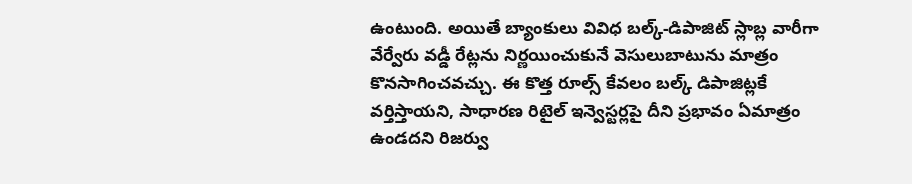ఉంటుంది. అయితే బ్యాంకులు వివిధ బల్క్-డిపాజిట్ స్లాబ్ల వారీగా వేర్వేరు వడ్డీ రేట్లను నిర్ణయించుకునే వెసులుబాటును మాత్రం కొనసాగించవచ్చు. ఈ కొత్త రూల్స్ కేవలం బల్క్ డిపాజిట్లకే వర్తిస్తాయని, సాధారణ రిటైల్ ఇన్వెస్టర్లపై దీని ప్రభావం ఏమాత్రం ఉండదని రిజర్వు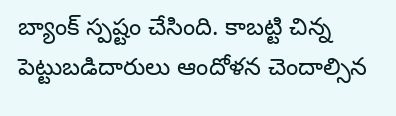బ్యాంక్ స్పష్టం చేసింది. కాబట్టి చిన్న పెట్టుబడిదారులు ఆందోళన చెందాల్సిన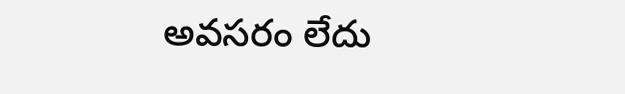అవసరం లేదు